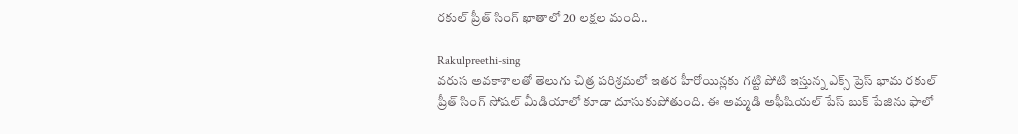రకుల్ ప్రీత్ సింగ్ ఖాతాలో 20 లక్షల మంది..

Rakulpreethi-sing
వరుస అవకాశాలతో తెలుగు చిత్ర పరిశ్రమలో ఇతర హీరోయిన్లకు గట్టి పోటి ఇస్తున్న ఎక్స్ ప్రెస్ భామ రకుల్ ప్రీత్ సింగ్ సోషల్ మీడియాలో కూడా దూసుకుపోతుంది. ఈ అమ్మడి అఫీషియల్ పేస్ బుక్ పేజిను ఫాలో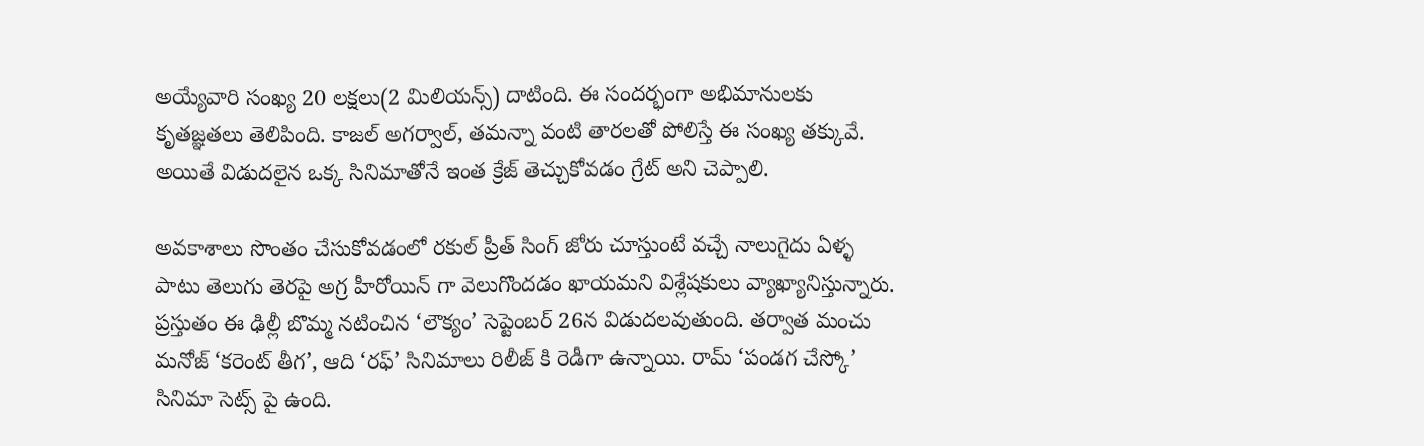అయ్యేవారి సంఖ్య 20 లక్షలు(2 మిలియన్స్) దాటింది. ఈ సందర్భంగా అభిమానులకు కృతజ్ఞతలు తెలిపింది. కాజల్ అగర్వాల్, తమన్నా వంటి తారలతో పోలిస్తే ఈ సంఖ్య తక్కువే. అయితే విడుదలైన ఒక్క సినిమాతోనే ఇంత క్రేజ్ తెచ్చుకోవడం గ్రేట్ అని చెప్పాలి.

అవకాశాలు సొంతం చేసుకోవడంలో రకుల్ ప్రీత్ సింగ్ జోరు చూస్తుంటే వచ్చే నాలుగైదు ఏళ్ళ పాటు తెలుగు తెరపై అగ్ర హీరోయిన్ గా వెలుగొందడం ఖాయమని విశ్లేషకులు వ్యాఖ్యానిస్తున్నారు. ప్రస్తుతం ఈ ఢిల్లీ బొమ్మ నటించిన ‘లౌక్యం’ సెప్టెంబర్ 26న విడుదలవుతుంది. తర్వాత మంచు మనోజ్ ‘కరెంట్ తీగ’, ఆది ‘రఫ్’ సినిమాలు రిలీజ్ కి రెడీగా ఉన్నాయి. రామ్ ‘పండగ చేస్కో’ సినిమా సెట్స్ పై ఉంది.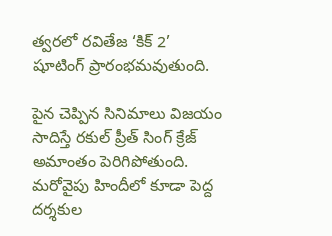త్వరలో రవితేజ ‘కిక్ 2’ షూటింగ్ ప్రారంభమవుతుంది.

పైన చెప్పిన సినిమాలు విజయం సాదిస్తే రకుల్ ప్రీత్ సింగ్ క్రేజ్ అమాంతం పెరిగిపోతుంది. మరోవైపు హిందీలో కూడా పెద్ద దర్శకుల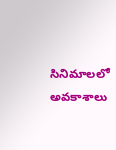సినిమాలలో అవకాశాలు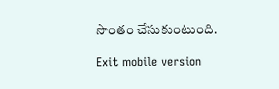సొంతం చేసుకుంటుంది.

Exit mobile version